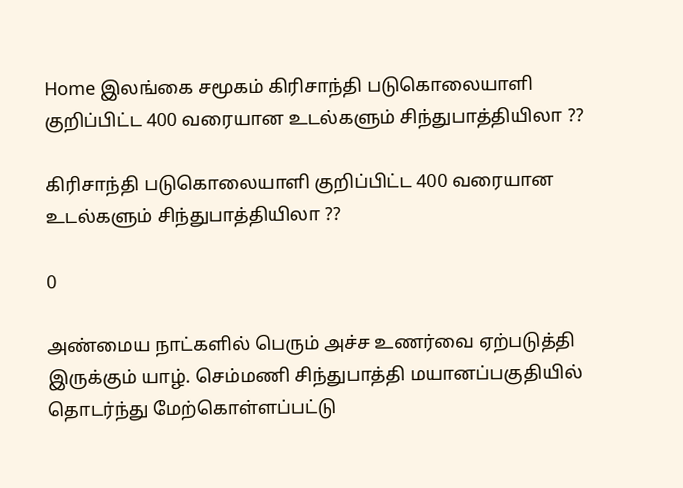Home இலங்கை சமூகம் கிரிசாந்தி படுகொலையாளி குறிப்பிட்ட 400 வரையான உடல்களும் சிந்துபாத்தியிலா ??

கிரிசாந்தி படுகொலையாளி குறிப்பிட்ட 400 வரையான உடல்களும் சிந்துபாத்தியிலா ??

0

அண்மைய நாட்களில் பெரும் அச்ச உணர்வை ஏற்படுத்தி இருக்கும் யாழ். செம்மணி சிந்துபாத்தி மயானப்பகுதியில் தொடர்ந்து மேற்கொள்ளப்பட்டு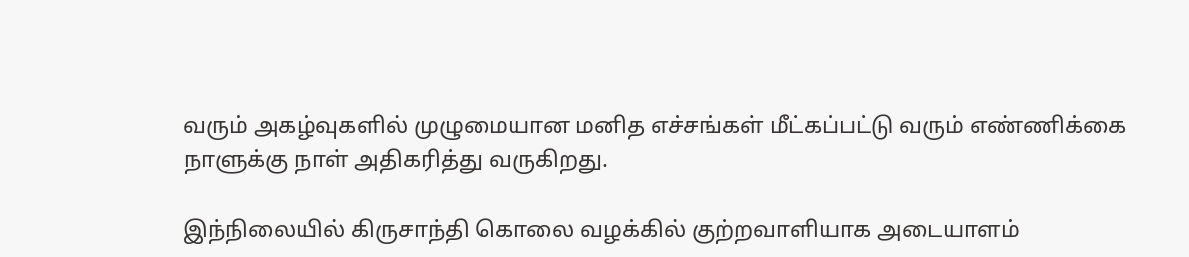வரும் அகழ்வுகளில் முழுமையான மனித எச்சங்கள் மீட்கப்பட்டு வரும் எண்ணிக்கை நாளுக்கு நாள் அதிகரித்து வருகிறது.

இந்நிலையில் கிருசாந்தி கொலை வழக்கில் குற்றவாளியாக அடையாளம்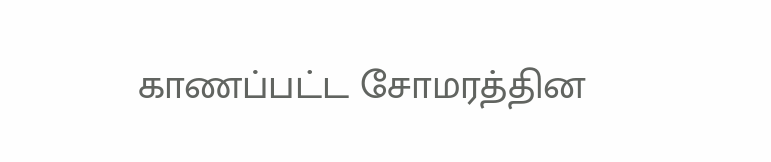காணப்பட்ட சோமரத்தின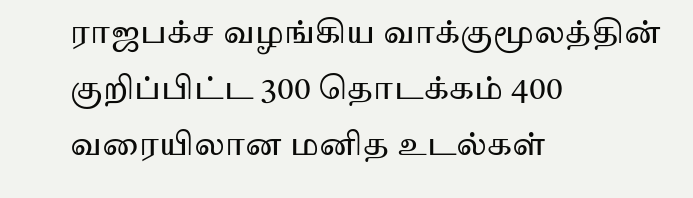ராஜபக்ச வழங்கிய வாக்குமூலத்தின் குறிப்பிட்ட 300 தொடக்கம் 400 வரையிலான மனித உடல்கள்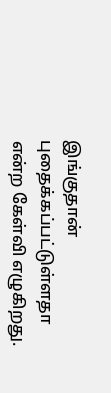இங்குதான் புதைக்கப்பட்டுள்ளதா என்ற கேள்வி எழுகிறது.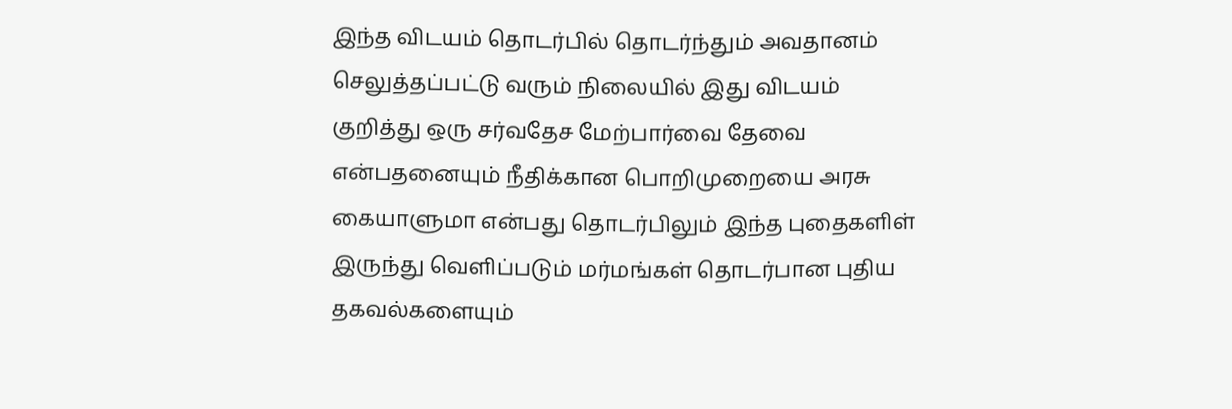இந்த விடயம் தொடர்பில் தொடர்ந்தும் அவதானம் செலுத்தப்பட்டு வரும் நிலையில் இது விடயம் குறித்து ஒரு சர்வதேச மேற்பார்வை தேவை என்பதனையும் நீதிக்கான பொறிமுறையை அரசு கையாளுமா என்பது தொடர்பிலும் இந்த புதைகளிள் இருந்து வெளிப்படும் மர்மங்கள் தொடர்பான புதிய தகவல்களையும்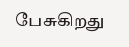பேசுகிறது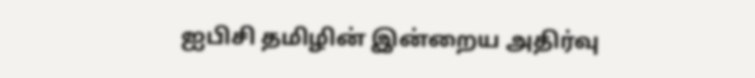ஐபிசி தமிழின் இன்றைய அதிர்வு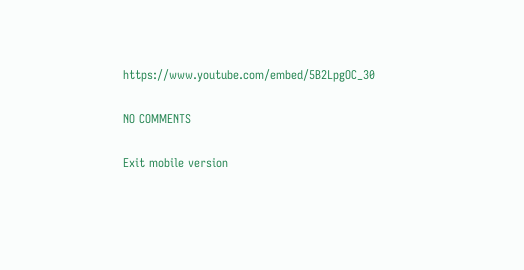https://www.youtube.com/embed/5B2LpgOC_30

NO COMMENTS

Exit mobile version